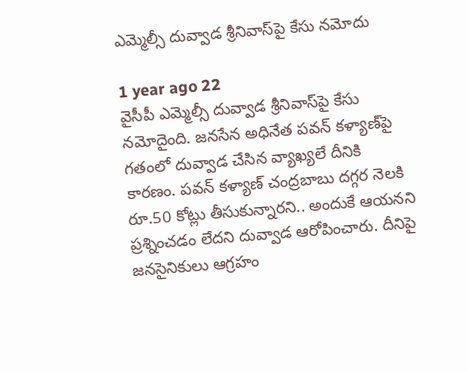ఎమ్మెల్సీ దువ్వాడ శ్రీనివాస్‌పై కేసు నమోదు

1 year ago 22
వైసీపీ ఎమ్మెల్సీ దువ్వాడ శ్రీనివాస్‌పై కేసు నమోదైంది. జనసేన అధినేత పవన్ కళ్యాణ్‌పై గతంలో దువ్వాడ చేసిన వ్యాఖ్యలే దీనికి కారణం. పవన్ కళ్యాణ్ చంద్రబాబు దగ్గర నెలకి రూ.50 కోట్లు తీసుకున్నారని.. అందుకే ఆయనని ప్రశ్నించడం లేదని దువ్వాడ ఆరోపించారు. దీనిపై జనసైనికులు ఆగ్రహం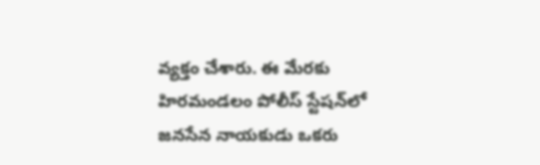వ్యక్తం చేశారు. ఈ మేరకు హిరమండలం పోలీస్ స్టేషన్‌లో జనసేన నాయకుడు ఒకరు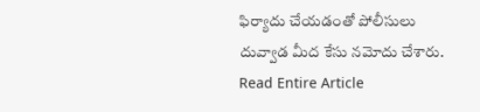ఫిర్యాదు చేయడంతో పోలీసులు దువ్వాడ మీద కేసు నమోదు చేశారు.
Read Entire Article